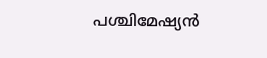പശ്ചിമേഷ്യൻ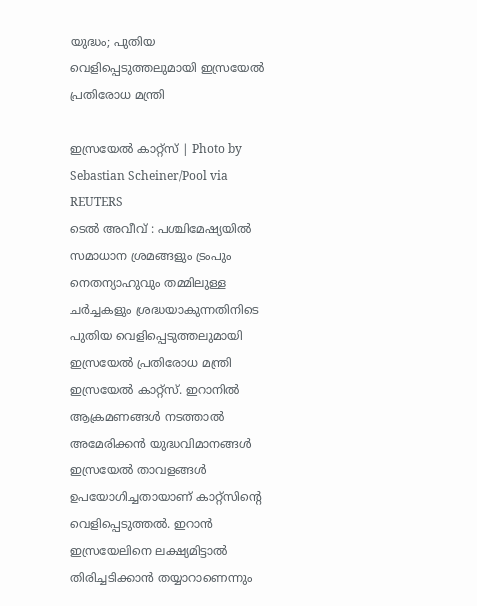യുദ്ധം; പുതിയ വെളിപ്പെടുത്തലുമായി ഇസ്രയേൽ പ്രതിരോധ മന്ത്രി

ഇസ്രയേൽ കാറ്റ്സ് | Photo by Sebastian Scheiner/Pool via REUTERS
ടെൽ അവീവ് : പശ്ചിമേഷ്യയിൽ സമാധാന ശ്രമങ്ങളും ട്രംപും നെതന്യാഹുവും തമ്മിലുള്ള ചർച്ചകളും ശ്രദ്ധയാകുന്നതിനിടെ പുതിയ വെളിപ്പെടുത്തലുമായി ഇസ്രയേൽ പ്രതിരോധ മന്ത്രി ഇസ്രയേൽ കാറ്റ്സ്. ഇറാനിൽ ആക്രമണങ്ങൾ നടത്താൽ അമേരിക്കൻ യുദ്ധവിമാനങ്ങൾ ഇസ്രയേൽ താവളങ്ങൾ ഉപയോഗിച്ചതായാണ് കാറ്റ്സിന്റെ വെളിപ്പെടുത്തൽ. ഇറാൻ ഇസ്രയേലിനെ ലക്ഷ്യമിട്ടാൽ തിരിച്ചടിക്കാൻ തയ്യാറാണെന്നും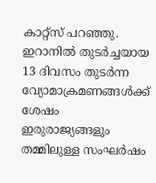കാറ്റ്സ് പറഞ്ഞു.
ഇറാനിൽ തുടർച്ചയായ 13 ദിവസം തുടർന്ന വ്യോമാക്രമണങ്ങൾക്ക് ശേഷം ഇരുരാജ്യങ്ങളും തമ്മിലുള്ള സംഘർഷം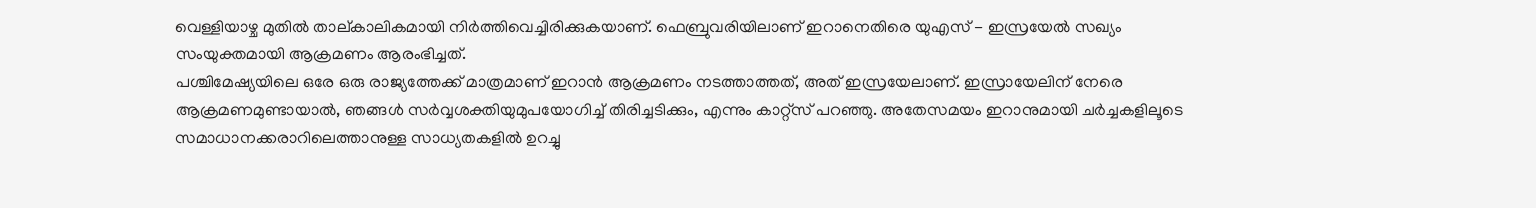വെള്ളിയാഴ്ച മുതിൽ താല്കാലികമായി നിർത്തിവെച്ചിരിക്കുകയാണ്. ഫെബ്രുവരിയിലാണ് ഇറാനെതിരെ യുഎസ് - ഇസ്രയേൽ സഖ്യം സംയുക്തമായി ആക്രമണം ആരംഭിച്ചത്.
പശ്ചിമേഷ്യയിലെ ഒരേ ഒരു രാജ്യത്തേക്ക് മാത്രമാണ് ഇറാൻ ആക്രമണം നടത്താത്തത്, അത് ഇസ്രയേലാണ്. ഇസ്രായേലിന് നേരെ ആക്രമണമുണ്ടായാൽ, ഞങ്ങൾ സർവ്വശക്തിയുമുപയോഗിച്ച് തിരിച്ചടിക്കും, എന്നും കാറ്റ്സ് പറഞ്ഞു. അതേസമയം ഇറാനുമായി ചർച്ചകളിലൂടെ സമാധാനക്കരാറിലെത്താനുള്ള സാധ്യതകളിൽ ഉറച്ചു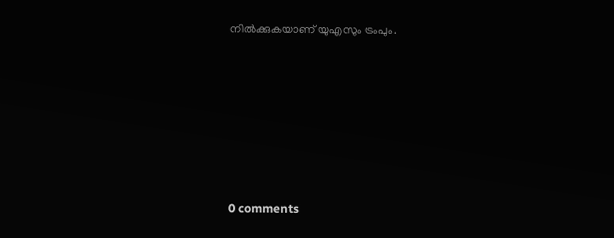നിൽക്കുകയാണ് യുഎസും ട്രംപും.










0 comments